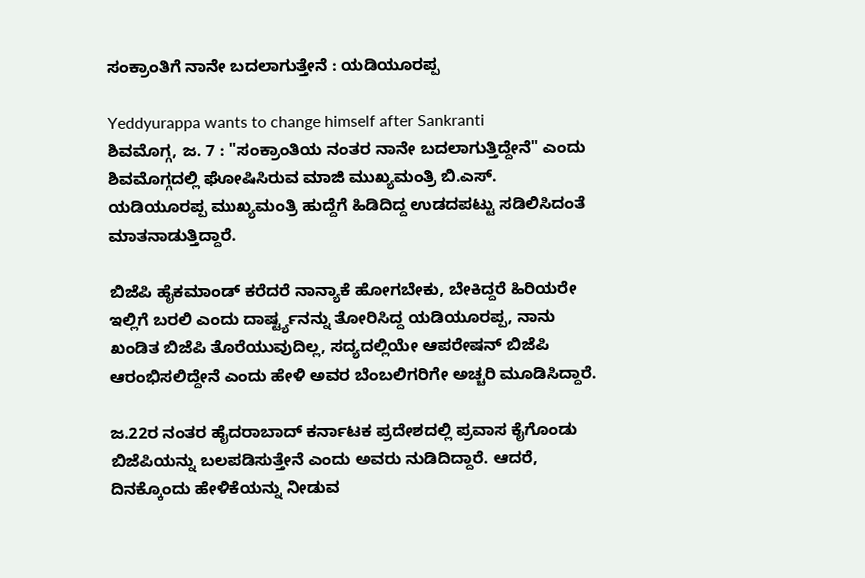ಸಂಕ್ರಾಂತಿಗೆ ನಾನೇ ಬದಲಾಗುತ್ತೇನೆ : ಯಡಿಯೂರಪ್ಪ

Yeddyurappa wants to change himself after Sankranti
ಶಿವಮೊಗ್ಗ, ಜ. 7 : "ಸಂಕ್ರಾಂತಿಯ ನಂತರ ನಾನೇ ಬದಲಾಗುತ್ತಿದ್ದೇನೆ" ಎಂದು ಶಿವಮೊಗ್ಗದಲ್ಲಿ ಘೋಷಿಸಿರುವ ಮಾಜಿ ಮುಖ್ಯಮಂತ್ರಿ ಬಿ.ಎಸ್. ಯಡಿಯೂರಪ್ಪ ಮುಖ್ಯಮಂತ್ರಿ ಹುದ್ದೆಗೆ ಹಿಡಿದಿದ್ದ ಉಡದಪಟ್ಟು ಸಡಿಲಿಸಿದಂತೆ ಮಾತನಾಡುತ್ತಿದ್ದಾರೆ.

ಬಿಜೆಪಿ ಹೈಕಮಾಂಡ್ ಕರೆದರೆ ನಾನ್ಯಾಕೆ ಹೋಗಬೇಕು, ಬೇಕಿದ್ದರೆ ಹಿರಿಯರೇ ಇಲ್ಲಿಗೆ ಬರಲಿ ಎಂದು ದಾರ್ಷ್ಟ್ಯನನ್ನು ತೋರಿಸಿದ್ದ ಯಡಿಯೂರಪ್ಪ, ನಾನು ಖಂಡಿತ ಬಿಜೆಪಿ ತೊರೆಯುವುದಿಲ್ಲ, ಸದ್ಯದಲ್ಲಿಯೇ ಆಪರೇಷನ್ ಬಿಜೆಪಿ ಆರಂಭಿಸಲಿದ್ದೇನೆ ಎಂದು ಹೇಳಿ ಅವರ ಬೆಂಬಲಿಗರಿಗೇ ಅಚ್ಚರಿ ಮೂಡಿಸಿದ್ದಾರೆ.

ಜ.22ರ ನಂತರ ಹೈದರಾಬಾದ್ ಕರ್ನಾಟಕ ಪ್ರದೇಶದಲ್ಲಿ ಪ್ರವಾಸ ಕೈಗೊಂಡು ಬಿಜೆಪಿಯನ್ನು ಬಲಪಡಿಸುತ್ತೇನೆ ಎಂದು ಅವರು ನುಡಿದಿದ್ದಾರೆ. ಆದರೆ, ದಿನಕ್ಕೊಂದು ಹೇಳಿಕೆಯನ್ನು ನೀಡುವ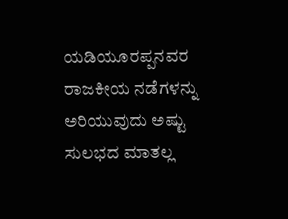ಯಡಿಯೂರಪ್ಪನವರ ರಾಜಕೀಯ ನಡೆಗಳನ್ನು ಅರಿಯುವುದು ಅಷ್ಟು ಸುಲಭದ ಮಾತಲ್ಲ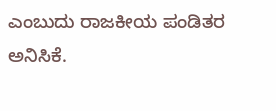ಎಂಬುದು ರಾಜಕೀಯ ಪಂಡಿತರ ಅನಿಸಿಕೆ.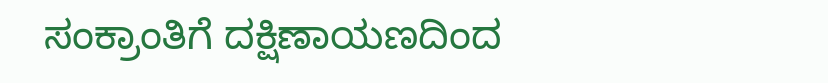ಸಂಕ್ರಾಂತಿಗೆ ದಕ್ಷಿಣಾಯಣದಿಂದ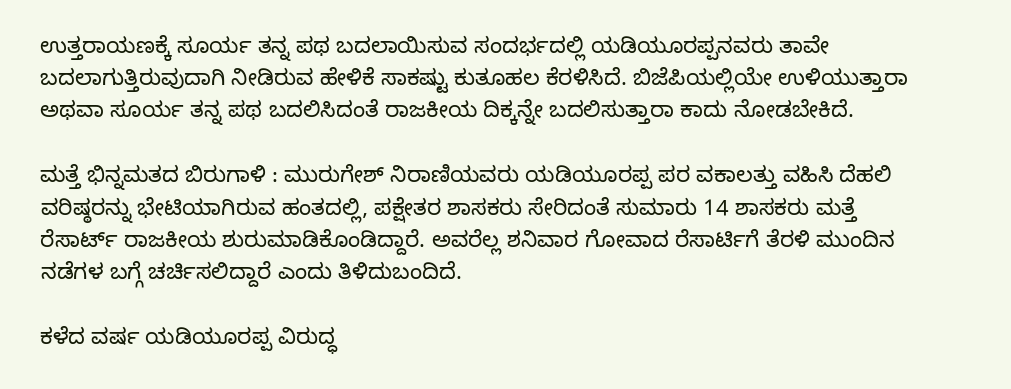ಉತ್ತರಾಯಣಕ್ಕೆ ಸೂರ್ಯ ತನ್ನ ಪಥ ಬದಲಾಯಿಸುವ ಸಂದರ್ಭದಲ್ಲಿ ಯಡಿಯೂರಪ್ಪನವರು ತಾವೇ ಬದಲಾಗುತ್ತಿರುವುದಾಗಿ ನೀಡಿರುವ ಹೇಳಿಕೆ ಸಾಕಷ್ಟು ಕುತೂಹಲ ಕೆರಳಿಸಿದೆ. ಬಿಜೆಪಿಯಲ್ಲಿಯೇ ಉಳಿಯುತ್ತಾರಾ ಅಥವಾ ಸೂರ್ಯ ತನ್ನ ಪಥ ಬದಲಿಸಿದಂತೆ ರಾಜಕೀಯ ದಿಕ್ಕನ್ನೇ ಬದಲಿಸುತ್ತಾರಾ ಕಾದು ನೋಡಬೇಕಿದೆ.

ಮತ್ತೆ ಭಿನ್ನಮತದ ಬಿರುಗಾಳಿ : ಮುರುಗೇಶ್ ನಿರಾಣಿಯವರು ಯಡಿಯೂರಪ್ಪ ಪರ ವಕಾಲತ್ತು ವಹಿಸಿ ದೆಹಲಿ ವರಿಷ್ಠರನ್ನು ಭೇಟಿಯಾಗಿರುವ ಹಂತದಲ್ಲಿ, ಪಕ್ಷೇತರ ಶಾಸಕರು ಸೇರಿದಂತೆ ಸುಮಾರು 14 ಶಾಸಕರು ಮತ್ತೆ ರೆಸಾರ್ಟ್ ರಾಜಕೀಯ ಶುರುಮಾಡಿಕೊಂಡಿದ್ದಾರೆ. ಅವರೆಲ್ಲ ಶನಿವಾರ ಗೋವಾದ ರೆಸಾರ್ಟಿಗೆ ತೆರಳಿ ಮುಂದಿನ ನಡೆಗಳ ಬಗ್ಗೆ ಚರ್ಚಿಸಲಿದ್ದಾರೆ ಎಂದು ತಿಳಿದುಬಂದಿದೆ.

ಕಳೆದ ವರ್ಷ ಯಡಿಯೂರಪ್ಪ ವಿರುದ್ಧ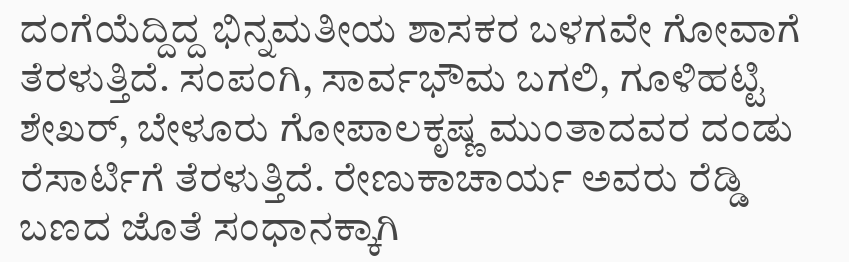ದಂಗೆಯೆದ್ದಿದ್ದ ಭಿನ್ನಮತೀಯ ಶಾಸಕರ ಬಳಗವೇ ಗೋವಾಗೆ ತೆರಳುತ್ತಿದೆ. ಸಂಪಂಗಿ, ಸಾರ್ವಭೌಮ ಬಗಲಿ, ಗೂಳಿಹಟ್ಟಿ ಶೇಖರ್, ಬೇಳೂರು ಗೋಪಾಲಕೃಷ್ಣ ಮುಂತಾದವರ ದಂಡು ರೆಸಾರ್ಟಿಗೆ ತೆರಳುತ್ತಿದೆ. ರೇಣುಕಾಚಾರ್ಯ ಅವರು ರೆಡ್ಡಿ ಬಣದ ಜೊತೆ ಸಂಧಾನಕ್ಕಾಗಿ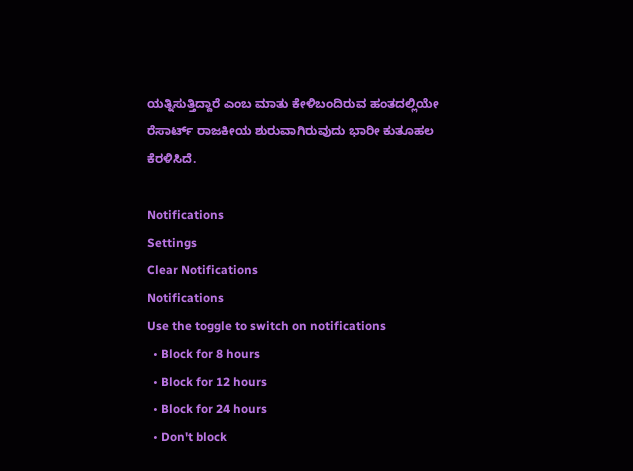ಯತ್ನಿಸುತ್ತಿದ್ದಾರೆ ಎಂಬ ಮಾತು ಕೇಳಿಬಂದಿರುವ ಹಂತದಲ್ಲಿಯೇ ರೆಸಾರ್ಟ್ ರಾಜಕೀಯ ಶುರುವಾಗಿರುವುದು ಭಾರೀ ಕುತೂಹಲ ಕೆರಳಿಸಿದೆ.

Notifications
Settings
Clear Notifications
Notifications
Use the toggle to switch on notifications
  • Block for 8 hours
  • Block for 12 hours
  • Block for 24 hours
  • Don't block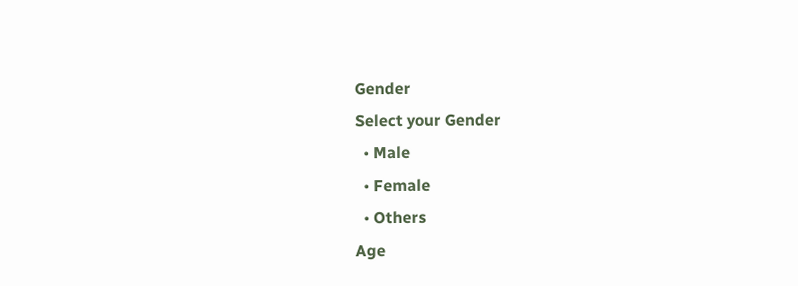Gender
Select your Gender
  • Male
  • Female
  • Others
Age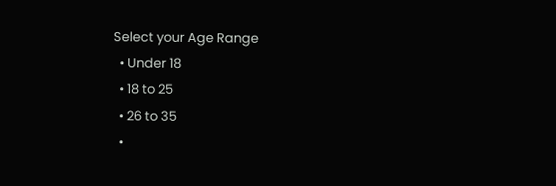Select your Age Range
  • Under 18
  • 18 to 25
  • 26 to 35
  •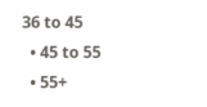36 to 45
  • 45 to 55
  • 55+